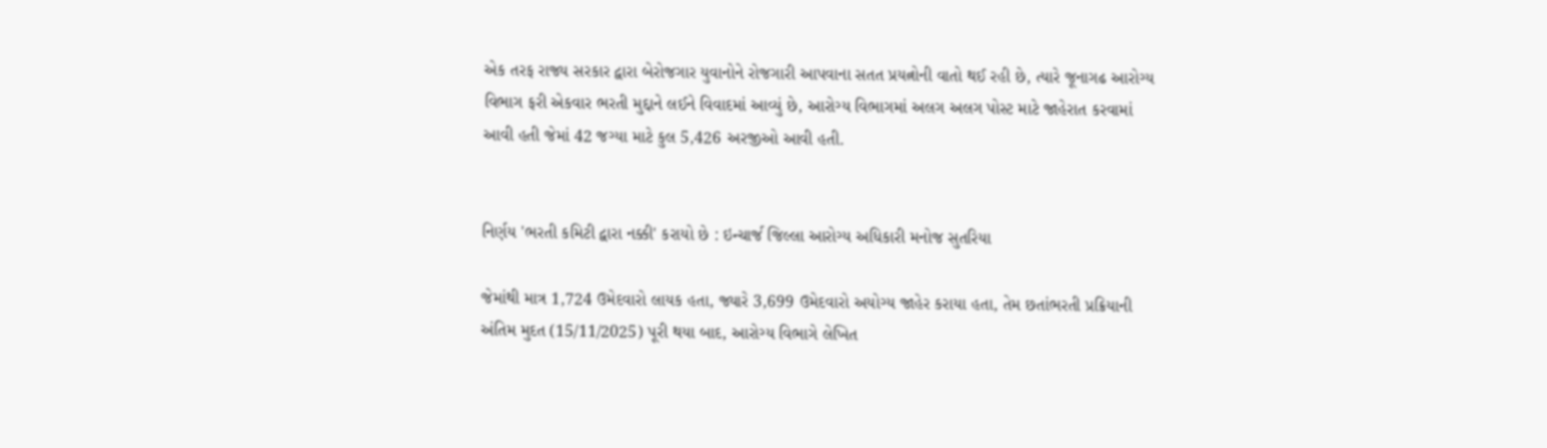એક તરફ રાજ્ય સરકાર દ્વારા બેરોજગાર યુવાનોને રોજગારી આપવાના સતત પ્રયત્નોની વાતો થઈ રહી છે, ત્યારે જૂનાગઢ આરોગ્ય વિભાગ ફરી એકવાર ભરતી મુદ્દાને લઈને વિવાદમાં આવ્યું છે, આરોગ્ય વિભાગમાં અલગ અલગ પોસ્ટ માટે જાહેરાત કરવામાં આવી હતી જેમાં 42 જગ્યા માટે કુલ 5,426 અરજીઓ આવી હતી.


નિર્ણય 'ભરતી કમિટી દ્વારા નક્કી' કરાયો છે : ઇન્ચાર્જ જિલ્લા આરોગ્ય અધિકારી મનોજ સુતરિયા

જેમાંથી માત્ર 1,724 ઉમેદવારો લાયક હતા, જ્યારે 3,699 ઉમેદવારો અયોગ્ય જાહેર કરાયા હતા, તેમ છતાંભરતી પ્રક્રિયાની અંતિમ મુદત (15/11/2025) પૂરી થયા બાદ, આરોગ્ય વિભાગે લેખિત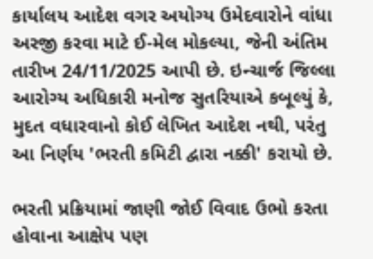કાર્યાલય આદેશ વગર અયોગ્ય ઉમેદવારોને વાંધા અરજી કરવા માટે ઈ-મેલ મોકલ્યા, જેની અંતિમ તારીખ 24/11/2025 આપી છે. ઇન્ચાર્જ જિલ્લા આરોગ્ય અધિકારી મનોજ સુતરિયાએ કબૂલ્યું કે, મુદત વધારવાનો કોઈ લેખિત આદેશ નથી, પરંતુ આ નિર્ણય 'ભરતી કમિટી દ્વારા નક્કી' કરાયો છે.

ભરતી પ્રક્રિયામાં જાણી જોઈ વિવાદ ઉભો કરતા હોવાના આક્ષેપ પણ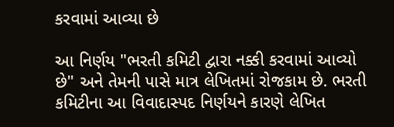કરવામાં આવ્યા છે

આ નિર્ણય "ભરતી કમિટી દ્વારા નક્કી કરવામાં આવ્યો છે" અને તેમની પાસે માત્ર લેખિતમાં રોજકામ છે. ભરતી કમિટીના આ વિવાદાસ્પદ નિર્ણયને કારણે લેખિત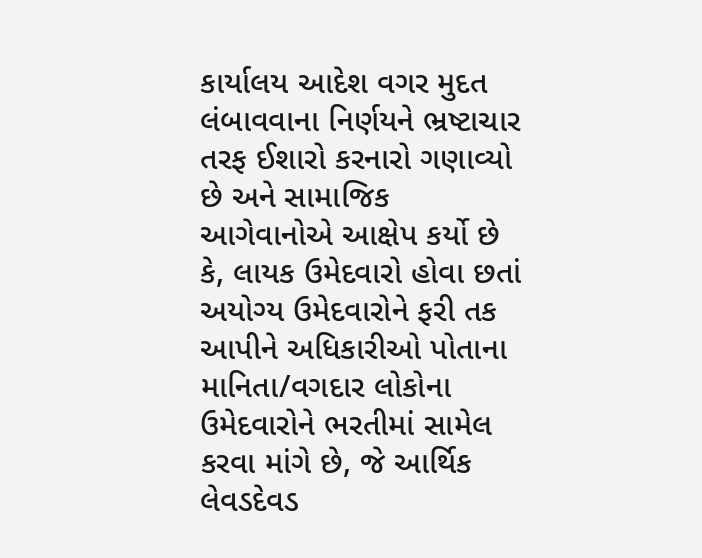કાર્યાલય આદેશ વગર મુદત લંબાવવાના નિર્ણયને ભ્રષ્ટાચાર તરફ ઈશારો કરનારો ગણાવ્યો છે અને સામાજિક આગેવાનોએ આક્ષેપ કર્યો છે કે, લાયક ઉમેદવારો હોવા છતાં અયોગ્ય ઉમેદવારોને ફરી તક આપીને અધિકારીઓ પોતાના માનિતા/વગદાર લોકોના ઉમેદવારોને ભરતીમાં સામેલ કરવા માંગે છે, જે આર્થિક લેવડદેવડ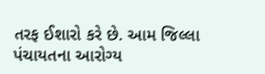તરફ ઈશારો કરે છે. આમ જિલ્લા પંચાયતના આરોગ્ય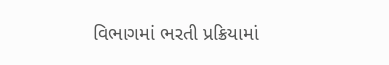વિભાગમાં ભરતી પ્રક્રિયામાં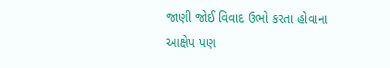જાણી જોઈ વિવાદ ઉભો કરતા હોવાના આક્ષેપ પણ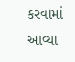કરવામાં આવ્યા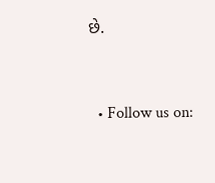છે.


  • Follow us on: